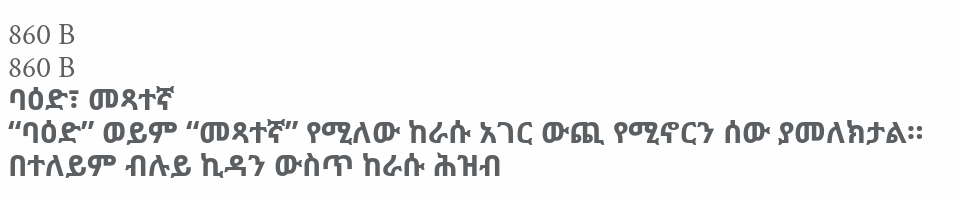860 B
860 B
ባዕድ፣ መጻተኛ
“ባዕድ” ወይም “መጻተኛ” የሚለው ከራሱ አገር ውጪ የሚኖርን ሰው ያመለክታል። በተለይም ብሉይ ኪዳን ውስጥ ከራሱ ሕዝብ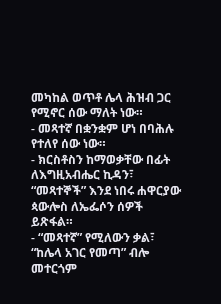መካከል ወጥቶ ሌላ ሕዝብ ጋር የሚኖር ሰው ማለት ነው።
- መጻተኛ በቋንቋም ሆነ በባሕሉ የተለየ ሰው ነው።
- ክርስቶስን ከማወቃቸው በፊት ለእግዚአብሔር ኪዳን፣ “መጻተኞች” እንደ ነበሩ ሐዋርያው ጳውሎስ ለኤፌሶን ሰዎች ይጽፋል።
- “መጻተኛ” የሚለውን ቃል፣ “ከሌላ አገር የመጣ” ብሎ መተርጎም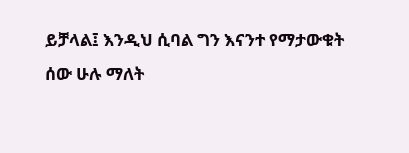ይቻላል፤ እንዲህ ሲባል ግን እናንተ የማታውቁት ሰው ሁሉ ማለት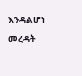እንዳልሆነ መረዳት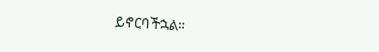ይኖርባችኋል።